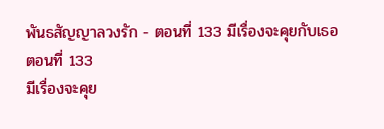พันธสัญญาลวงรัก - ตอนที่ 133 มีเรื่องจะคุยกับเธอ
ตอนที่ 133
มีเรื่องจะคุย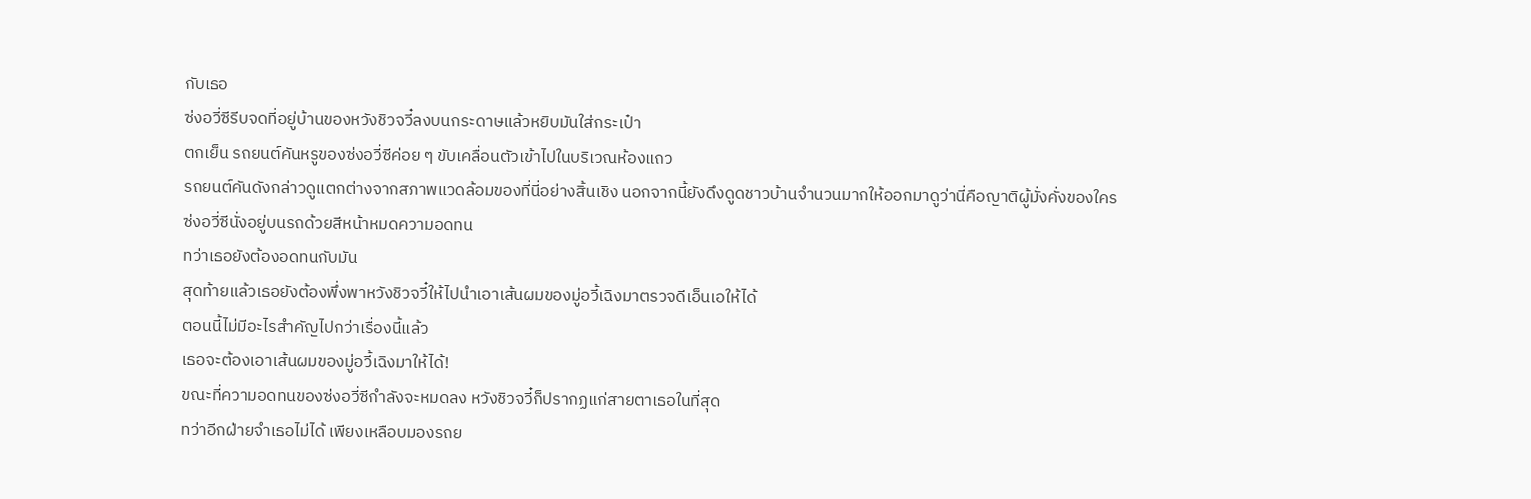กับเธอ
ซ่งอวี่ซีรีบจดที่อยู่บ้านของหวังชิวจวี๋ลงบนกระดาษแล้วหยิบมันใส่กระเป๋า
ตกเย็น รถยนต์คันหรูของซ่งอวี่ซีค่อย ๆ ขับเคลื่อนตัวเข้าไปในบริเวณห้องแถว
รถยนต์คันดังกล่าวดูแตกต่างจากสภาพแวดล้อมของที่นี่อย่างสิ้นเชิง นอกจากนี้ยังดึงดูดชาวบ้านจำนวนมากให้ออกมาดูว่านี่คือญาติผู้มั่งคั่งของใคร
ซ่งอวี่ซีนั่งอยู่บนรถด้วยสีหน้าหมดความอดทน
ทว่าเธอยังต้องอดทนกับมัน
สุดท้ายแล้วเธอยังต้องพึ่งพาหวังชิวจวี๋ให้ไปนำเอาเส้นผมของมู่อวี้เฉิงมาตรวจดีเอ็นเอให้ได้
ตอนนี้ไม่มีอะไรสำคัญไปกว่าเรื่องนี้แล้ว
เธอจะต้องเอาเส้นผมของมู่อวี้เฉิงมาให้ได้!
ขณะที่ความอดทนของซ่งอวี่ซีกำลังจะหมดลง หวังชิวจวี๋ก็ปรากฏแก่สายตาเธอในที่สุด
ทว่าอีกฝ่ายจำเธอไม่ได้ เพียงเหลือบมองรถย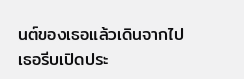นต์ของเธอแล้วเดินจากไป
เธอรีบเปิดประ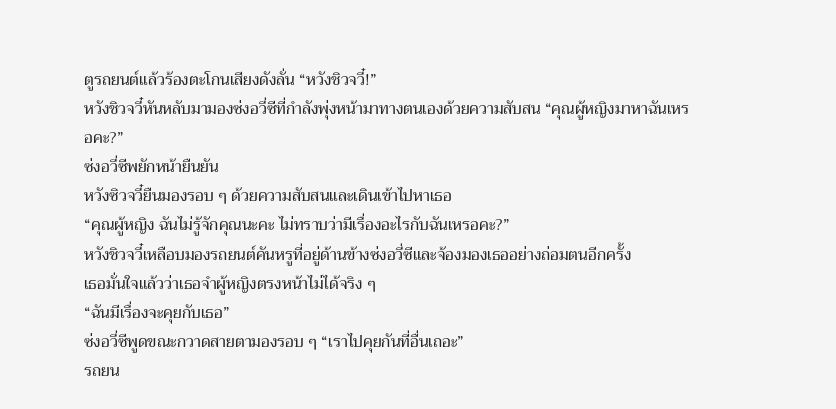ตูรถยนต์แล้วร้องตะโกนเสียงดังลั่น “หวังชิวจวี๋!”
หวังชิวจวี๋หันหลับมามองซ่งอวี่ซีที่กำลังพุ่งหน้ามาทางตนเองด้วยความสับสน “คุณผู้หญิงมาหาฉันเหรอคะ?”
ซ่งอวี่ซีพยักหน้ายืนยัน
หวังซิวจวี๋ยืนมองรอบ ๆ ด้วยความสับสนและเดินเข้าไปหาเธอ
“คุณผู้หญิง ฉันไม่รู้จักคุณนะคะ ไม่ทราบว่ามีเรื่องอะไรกับฉันเหรอคะ?”
หวังชิวจวี๋เหลือบมองรถยนต์คันหรูที่อยู่ด้านข้างซ่งอวี่ซีและจ้องมองเธออย่างถ่อมตนอีกครั้ง
เธอมั่นใจแล้วว่าเธอจำผู้หญิงตรงหน้าไม่ได้จริง ๆ
“ฉันมีเรื่องจะคุยกับเธอ”
ซ่งอวี่ซีพูดขณะกวาดสายตามองรอบ ๆ “เราไปคุยกันที่อื่นเถอะ”
รถยน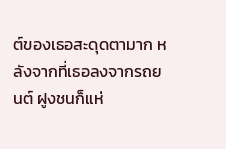ต์ของเธอสะดุดตามาก หลังจากที่เธอลงจากรถยนต์ ฝูงชนก็แห่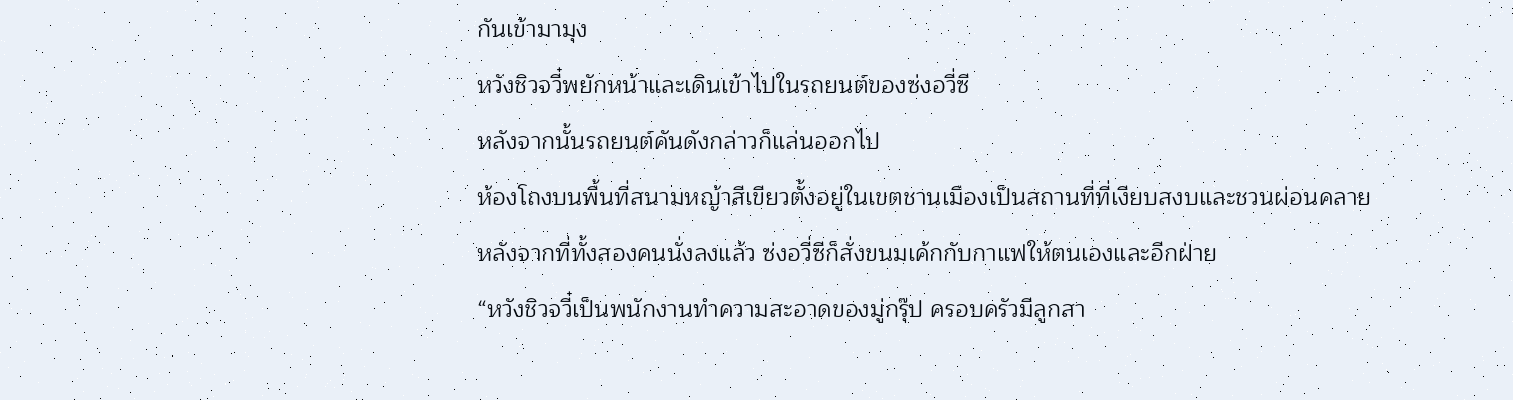กันเข้ามามุง
หวังชิวจวี๋พยักหน้าและเดินเข้าไปในรถยนต์ของซ่งอวี่ซี
หลังจากนั้นรถยนต์คันดังกล่าวก็แล่นออกไป
ห้องโถงบนพื้นที่สนามหญ้าสีเขียวตั้งอยู่ในเขตชานเมืองเป็นสถานที่ที่เงียบสงบและชวนผ่อนคลาย
หลังจากที่ทั้งสองคนนั่งลงแล้ว ซ่งอวี่ซีก็สั่งขนมเค้กกับกาแฟให้ตนเองและอีกฝ่าย
“หวังชิวจวี๋เป็นพนักงานทำความสะอาดของมู่กรุ๊ป ครอบครัวมีลูกสา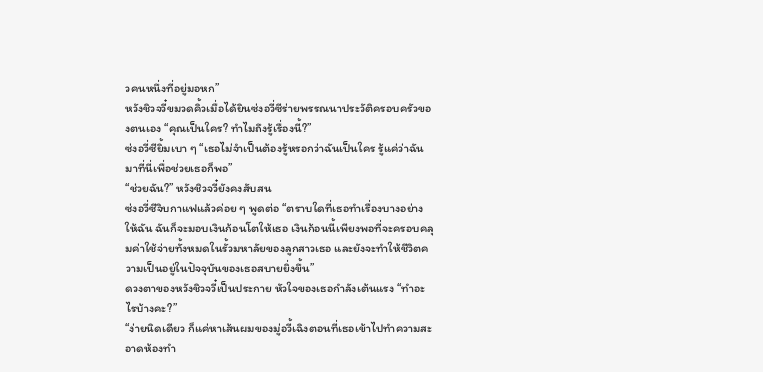วคนหนึ่งที่อยู่มอหก”
หวังชิวจวี๋ขมวดคิ้วเมื่อได้ยินซ่งอวี่ซีร่ายพรรณนาประวัติครอบครัวของตนเอง “คุณเป็นใคร? ทำไมถึงรู้เรื่องนี้?”
ซ่งอวี่ซียิ้มเบา ๆ “เธอไม่จำเป็นต้องรู้หรอกว่าฉันเป็นใคร รู้แค่ว่าฉันมาที่นี่เพื่อช่วยเธอก็พอ”
“ช่วยฉัน?” หวังชิวจวี๋ยังคงสับสน
ซ่งอวี่ซีจิบกาแฟแล้วค่อย ๆ พูดต่อ “ตราบใดที่เธอทำเรื่องบางอย่างให้ฉัน ฉันก็จะมอบเงินก้อนโตให้เธอ เงินก้อนนี้เพียงพอที่จะครอบคลุมค่าใช้จ่ายทั้งหมดในรั้วมหาลัยของลูกสาวเธอ และยังจะทำให้ชีวิตความเป็นอยู่ในปัจจุบันของเธอสบายยิ่งขึ้น”
ดวงตาของหวังชิวจวี๋เป็นประกาย หัวใจของเธอกำลังเต้นแรง “ทำอะไรบ้างคะ?”
“ง่ายนิดเดียว ก็แค่หาเส้นผมของมู่อวี้เฉิงตอนที่เธอเข้าไปทำความสะอาดห้องทำ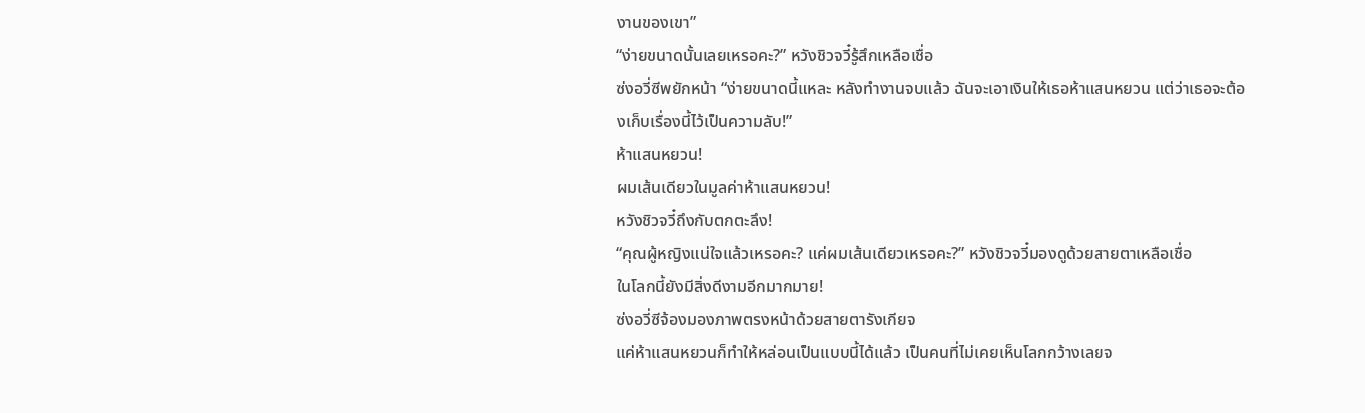งานของเขา”
“ง่ายขนาดนั้นเลยเหรอคะ?” หวังชิวจวี๋รู้สึกเหลือเชื่อ
ซ่งอวี่ซีพยักหน้า “ง่ายขนาดนี้แหละ หลังทำงานจบแล้ว ฉันจะเอาเงินให้เธอห้าแสนหยวน แต่ว่าเธอจะต้องเก็บเรื่องนี้ไว้เป็นความลับ!”
ห้าแสนหยวน!
ผมเส้นเดียวในมูลค่าห้าแสนหยวน!
หวังชิวจวี๋ถึงกับตกตะลึง!
“คุณผู้หญิงแน่ใจแล้วเหรอคะ? แค่ผมเส้นเดียวเหรอคะ?” หวังชิวจวี๋มองดูด้วยสายตาเหลือเชื่อ
ในโลกนี้ยังมีสิ่งดีงามอีกมากมาย!
ซ่งอวี่ซีจ้องมองภาพตรงหน้าด้วยสายตารังเกียจ
แค่ห้าแสนหยวนก็ทำให้หล่อนเป็นแบบนี้ได้แล้ว เป็นคนที่ไม่เคยเห็นโลกกว้างเลยจ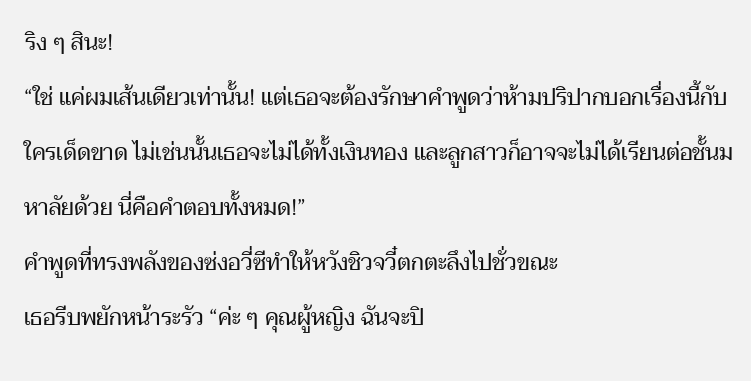ริง ๆ สินะ!
“ใช่ แค่ผมเส้นเดียวเท่านั้น! แต่เธอจะต้องรักษาคำพูดว่าห้ามปริปากบอกเรื่องนี้กับใครเด็ดขาด ไม่เช่นนั้นเธอจะไม่ได้ทั้งเงินทอง และลูกสาวก็อาจจะไม่ได้เรียนต่อชั้นมหาลัยด้วย นี่คือคำตอบทั้งหมด!”
คำพูดที่ทรงพลังของซ่งอวี่ซีทำให้หวังชิวจวี๋ตกตะลึงไปชั่วขณะ
เธอรีบพยักหน้าระรัว “ค่ะ ๆ คุณผู้หญิง ฉันจะปิ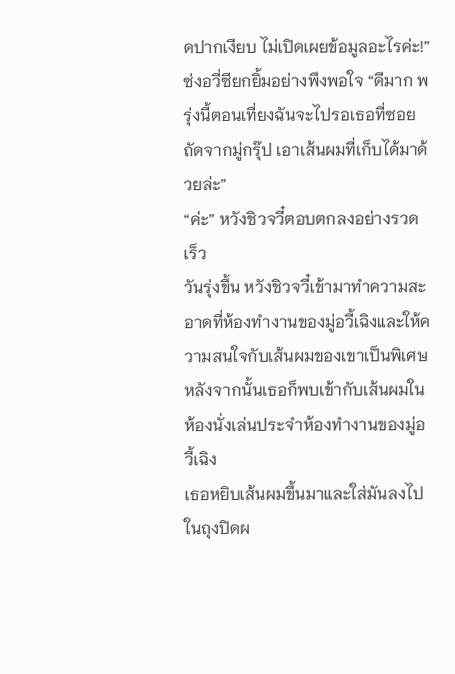ดปากเงียบ ไม่เปิดเผยข้อมูลอะไรค่ะ!”
ซ่งอวี่ซียกยิ้มอย่างพึงพอใจ “ดีมาก พรุ่งนี้ตอนเที่ยงฉันจะไปรอเธอที่ซอยถัดจากมู่กรุ๊ป เอาเส้นผมที่เก็บได้มาด้วยล่ะ”
“ค่ะ” หวังชิวจวี๋ตอบตกลงอย่างรวดเร็ว
วันรุ่งขึ้น หวังชิวจวี๋เข้ามาทำความสะอาดที่ห้องทำงานของมู่อวี้เฉิงและให้ความสนใจกับเส้นผมของเขาเป็นพิเศษ
หลังจากนั้นเธอก็พบเข้ากับเส้นผมในห้องนั่งเล่นประจำห้องทำงานของมู่อวี้เฉิง
เธอหยิบเส้นผมขึ้นมาและใส่มันลงไปในถุงปิดผ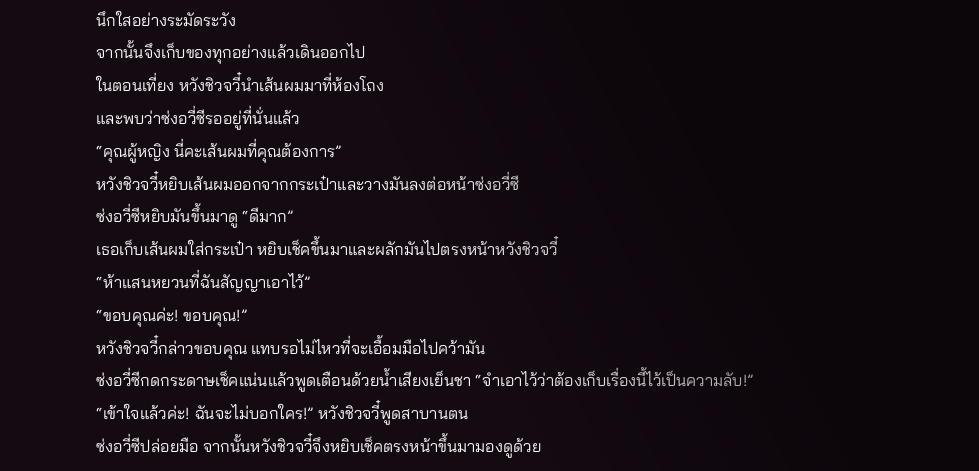นึกใสอย่างระมัดระวัง
จากนั้นจึงเก็บของทุกอย่างแล้วเดินออกไป
ในตอนเที่ยง หวังชิวจวี๋นำเส้นผมมาที่ห้องโถง
และพบว่าซ่งอวี่ซีรออยู่ที่นั่นแล้ว
“คุณผู้หญิง นี่คะเส้นผมที่คุณต้องการ”
หวังชิวจวี๋หยิบเส้นผมออกจากกระเป๋าและวางมันลงต่อหน้าซ่งอวี่ซี
ซ่งอวี่ซีหยิบมันขึ้นมาดู “ดีมาก”
เธอเก็บเส้นผมใส่กระเป๋า หยิบเช็คขึ้นมาและผลักมันไปตรงหน้าหวังชิวจวี๋
“ห้าแสนหยวนที่ฉันสัญญาเอาไว้”
“ขอบคุณค่ะ! ขอบคุณ!”
หวังชิวจวี๋กล่าวขอบคุณ แทบรอไม่ไหวที่จะเอื้อมมือไปคว้ามัน
ซ่งอวี่ซีกดกระดาษเช็คแน่นแล้วพูดเตือนด้วยน้ำเสียงเย็นชา “จำเอาไว้ว่าต้องเก็บเรื่องนี้ไว้เป็นความลับ!”
“เข้าใจแล้วค่ะ! ฉันจะไม่บอกใคร!” หวังชิวจวี๋พูดสาบานตน
ซ่งอวี่ซีปล่อยมือ จากนั้นหวังชิวจวี๋จึงหยิบเช็คตรงหน้าขึ้นมามองดูด้วย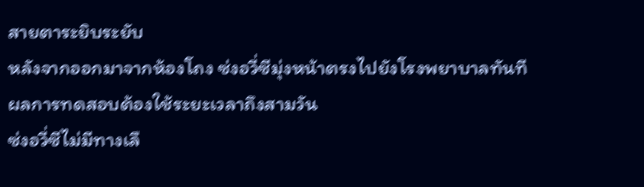สายตาระยิบระยับ
หลังจากออกมาจากห้องโถง ซ่งอวี่ซีมุ่งหน้าตรงไปยังโรงพยาบาลทันที
ผลการทดสอบต้องใช้ระยะเวลาถึงสามวัน
ซ่งอวี่ซีไม่มีทางเลื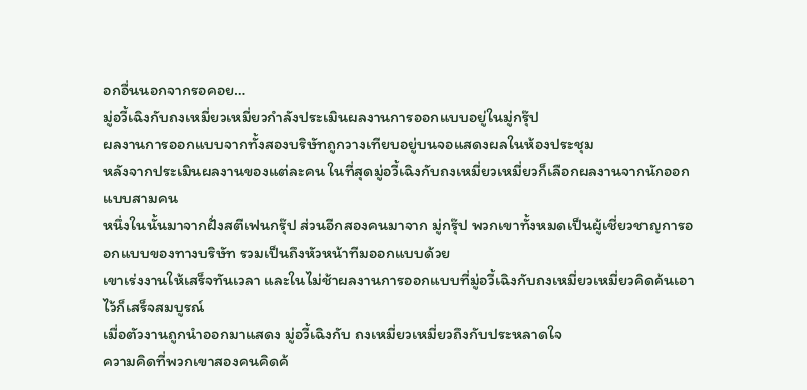อกอื่นนอกจากรอคอย…
มู่อวี้เฉิงกับถงเหมี่ยวเหมี่ยวกำลังประเมินผลงานการออกแบบอยู่ในมู่กรุ๊ป
ผลงานการออกแบบจากทั้งสองบริษัทถูกวางเทียบอยู่บนจอแสดงผลในห้องประชุม
หลังจากประเมินผลงานของแต่ละคน ในที่สุดมู่อวี้เฉิงกับถงเหมี่ยวเหมี่ยวก็เลือกผลงานจากนักออกแบบสามคน
หนึ่งในนั้นมาจากฝั่งสตีเฟนกรุ๊ป ส่วนอีกสองคนมาจาก มู่กรุ๊ป พวกเขาทั้งหมดเป็นผู้เชี่ยวชาญการออกแบบของทางบริษัท รวมเป็นถึงหัวหน้าทีมออกแบบด้วย
เขาเร่งงานให้เสร็จทันเวลา และในไม่ช้าผลงานการออกแบบที่มู่อวี้เฉิงกับถงเหมี่ยวเหมี่ยวคิดค้นเอาไว้ก็เสร็จสมบูรณ์
เมื่อตัวงานถูกนำออกมาแสดง มู่อวี้เฉิงกับ ถงเหมี่ยวเหมี่ยวถึงกับประหลาดใจ
ความคิดที่พวกเขาสองคนคิดค้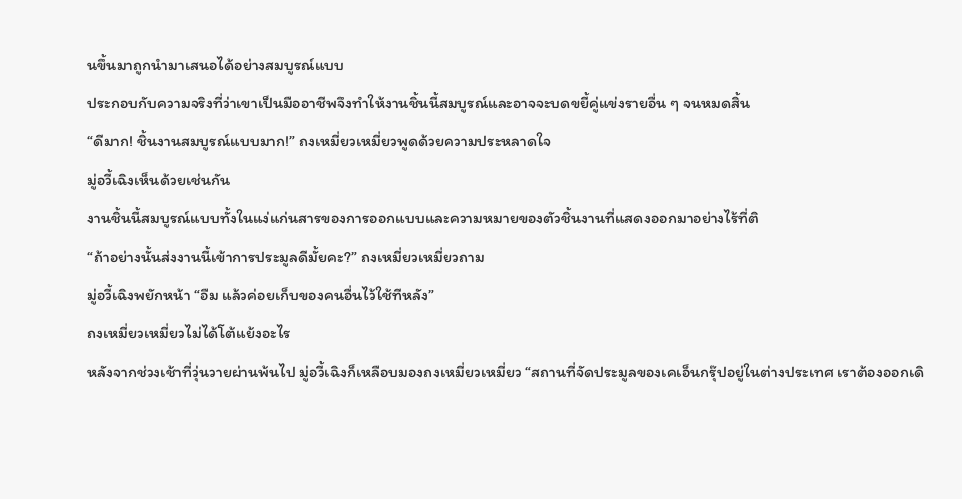นขึ้นมาถูกนำมาเสนอได้อย่างสมบูรณ์แบบ
ประกอบกับความจริงที่ว่าเขาเป็นมืออาชีพจึงทำให้งานชิ้นนี้สมบูรณ์และอาจจะบดขยี้คู่แข่งรายอื่น ๆ จนหมดสิ้น
“ดีมาก! ชิ้นงานสมบูรณ์แบบมาก!” ถงเหมี่ยวเหมี่ยวพูดด้วยความประหลาดใจ
มู่อวี้เฉิงเห็นด้วยเช่นกัน
งานชิ้นนี้สมบูรณ์แบบทั้งในแง่แก่นสารของการออกแบบและความหมายของตัวชิ้นงานที่แสดงออกมาอย่างไร้ที่ติ
“ถ้าอย่างนั้นส่งงานนี้เข้าการประมูลดีมั้ยคะ?” ถงเหมี่ยวเหมี่ยวถาม
มู่อวี้เฉิงพยักหน้า “อืม แล้วค่อยเก็บของคนอื่นไว้ใช้ทีหลัง”
ถงเหมี่ยวเหมี่ยวไม่ได้โต้แย้งอะไร
หลังจากช่วงเช้าที่วุ่นวายผ่านพ้นไป มู่อวี้เฉิงก็เหลือบมองถงเหมี่ยวเหมี่ยว “สถานที่จัดประมูลของเคเอ็นกรุ๊ปอยู่ในต่างประเทศ เราต้องออกเดิ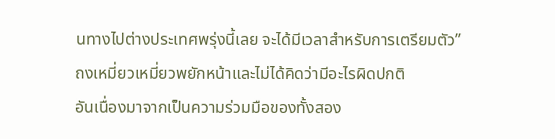นทางไปต่างประเทศพรุ่งนี้เลย จะได้มีเวลาสำหรับการเตรียมตัว”
ถงเหมี่ยวเหมี่ยวพยักหน้าและไม่ได้คิดว่ามีอะไรผิดปกติ
อันเนื่องมาจากเป็นความร่วมมือของทั้งสอง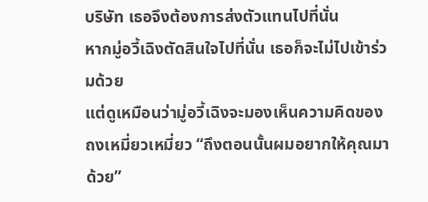บริษัท เธอจึงต้องการส่งตัวแทนไปที่นั่น
หากมู่อวี้เฉิงตัดสินใจไปที่นั่น เธอก็จะไม่ไปเข้าร่วมด้วย
แต่ดูเหมือนว่ามู่อวี้เฉิงจะมองเห็นความคิดของ ถงเหมี่ยวเหมี่ยว “ถึงตอนนั้นผมอยากให้คุณมาด้วย”